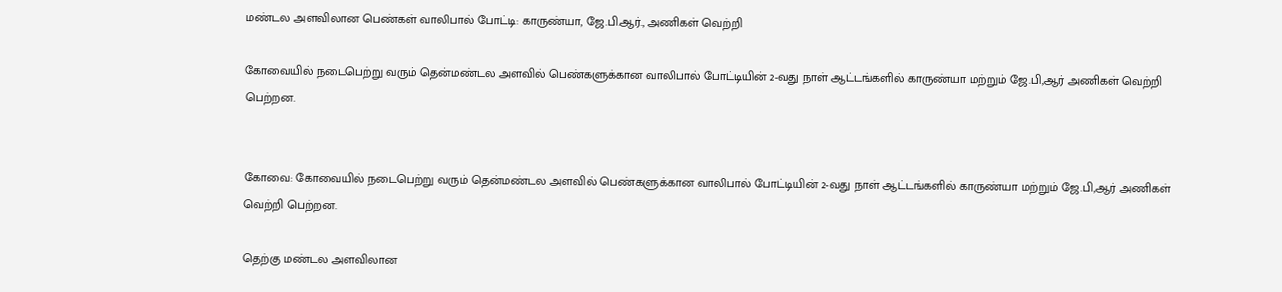மண்டல அளவிலான பெண்கள் வாலிபால் போட்டி: காருண்யா, ஜே.பி.ஆர்., அணிகள் வெற்றி

கோவையில் நடைபெற்று வரும் தென்மண்டல அளவில் பெண்களுக்கான வாலிபால் போட்டியின் 2-வது நாள் ஆட்டங்களில் காருண்யா மற்றும் ஜே.பி,ஆர் அணிகள் வெற்றி பெற்றன.


கோவை: கோவையில் நடைபெற்று வரும் தென்மண்டல அளவில் பெண்களுக்கான வாலிபால் போட்டியின் 2-வது நாள் ஆட்டங்களில் காருண்யா மற்றும் ஜே.பி,ஆர் அணிகள் வெற்றி பெற்றன.

தெற்கு மண்டல அளவிலான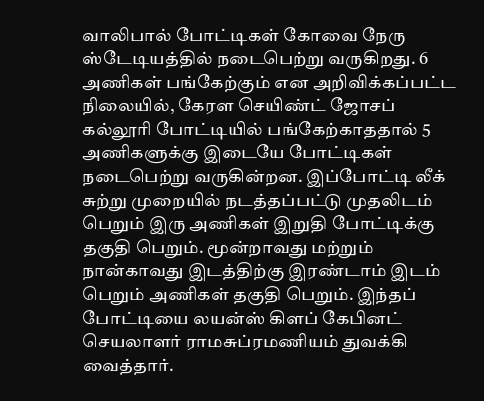வாலிபால் போட்டிகள் கோவை நேரு ஸ்டேடியத்தில் நடைபெற்று வருகிறது. 6 அணிகள் பங்கேற்கும் என அறிவிக்கப்பட்ட நிலையில், கேரள செயிண்ட் ஜோசப் கல்லூரி போட்டியில் பங்கேற்காததால் 5 அணிகளுக்கு இடையே போட்டிகள் நடைபெற்று வருகின்றன. இப்போட்டி லீக் சுற்று முறையில் நடத்தப்பட்டு முதலிடம் பெறும் இரு அணிகள் இறுதி போட்டிக்கு தகுதி பெறும். மூன்றாவது மற்றும் நான்காவது இடத்திற்கு இரண்டாம் இடம் பெறும் அணிகள் தகுதி பெறும். இந்தப் போட்டியை லயன்ஸ் கிளப் கேபினட் செயலாளர் ராமசுப்ரமணியம் துவக்கி வைத்தார்.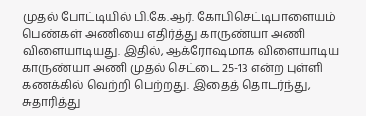முதல் போட்டியில் பி.கே.ஆர். கோபிசெட்டிபாளையம் பெண்கள் அணியை எதிர்த்து காருண்யா அணி விளையாடியது. இதில், ஆக்ரோஷமாக விளையாடிய காருண்யா அணி முதல் செட்டை 25-13 என்ற புள்ளி கணக்கில் வெற்றி பெற்றது. இதைத் தொடர்ந்து, சுதாரித்து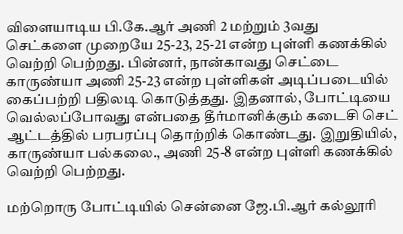விளையாடிய பி.கே.ஆர் அணி 2 மற்றும் 3வது செட்களை முறையே 25-23, 25-21 என்ற புள்ளி கணக்கில் வெற்றி பெற்றது. பின்னர், நான்காவது செட்டை காருண்யா அணி 25-23 என்ற புள்ளிகள் அடிப்படையில் கைப்பற்றி பதிலடி கொடுத்தது. இதனால், போட்டியை வெல்லப்போவது என்பதை தீர்மானிக்கும் கடைசி செட் ஆட்டத்தில் பரபரப்பு தொற்றிக் கொண்டது. இறுதியில், காருண்யா பல்கலை., அணி 25-8 என்ற புள்ளி கணக்கில் வெற்றி பெற்றது.

மற்றொரு போட்டியில் சென்னை ஜே.பி.ஆர் கல்லூரி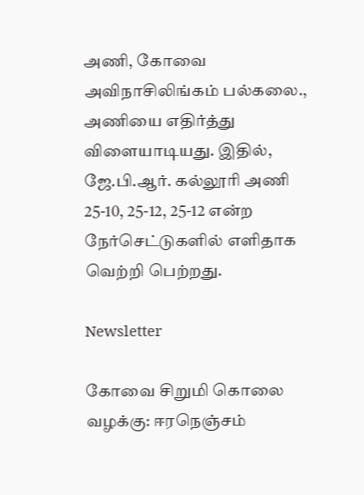அணி, கோவை அவிநாசிலிங்கம் பல்கலை., அணியை எதிர்த்து விளையாடியது. இதில், ஜே.பி.ஆர். கல்லூரி அணி 25-10, 25-12, 25-12 என்ற நேர்செட்டுகளில் எளிதாக வெற்றி பெற்றது.

Newsletter

கோவை சிறுமி கொலை வழக்கு: ஈரநெஞ்சம்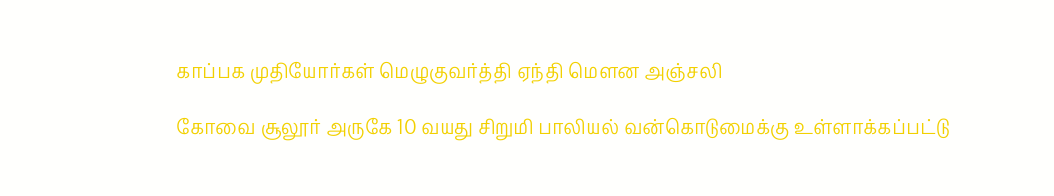காப்பக முதியோர்கள் மெழுகுவர்த்தி ஏந்தி மௌன அஞ்சலி

கோவை சூலூர் அருகே 10 வயது சிறுமி பாலியல் வன்கொடுமைக்கு உள்ளாக்கப்பட்டு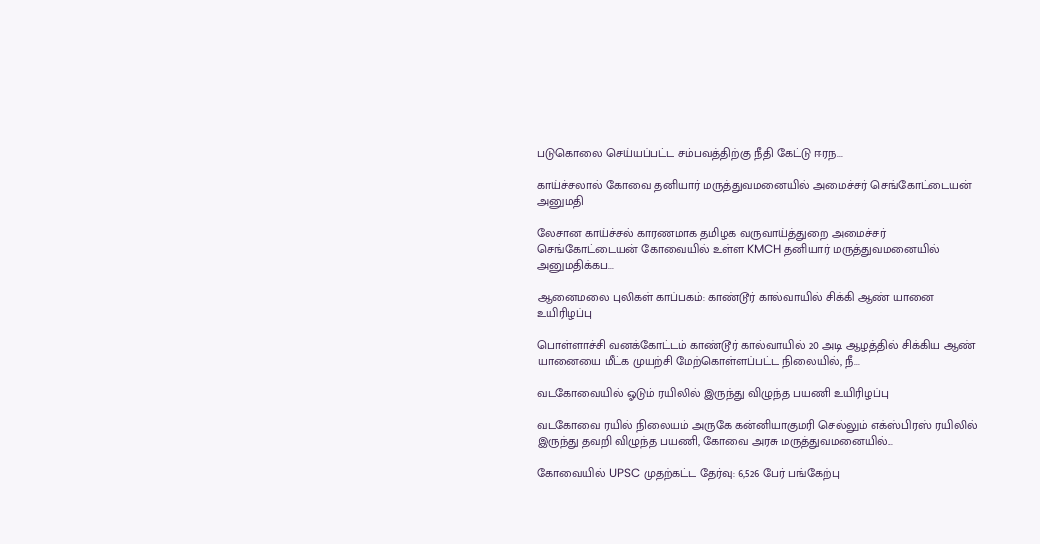படுகொலை செய்யப்பட்ட சம்பவத்திற்கு நீதி கேட்டு ஈரந...

காய்ச்சலால் கோவை தனியார் மருத்துவமனையில் அமைச்சர் செங்கோட்டையன் அனுமதி

லேசான காய்ச்சல் காரணமாக தமிழக வருவாய்த்துறை அமைச்சர் செங்கோட்டையன் கோவையில் உள்ள KMCH தனியார் மருத்துவமனையில் அனுமதிக்கப...

ஆனைமலை புலிகள் காப்பகம்: காண்டூர் கால்வாயில் சிக்கி ஆண் யானை உயிரிழப்பு

பொள்ளாச்சி வனக்கோட்டம் காண்டூர் கால்வாயில் 20 அடி ஆழத்தில் சிக்கிய ஆண் யானையை மீட்க முயற்சி மேற்கொள்ளப்பட்ட நிலையில், நீ...

வடகோவையில் ஓடும் ரயிலில் இருந்து விழுந்த பயணி உயிரிழப்பு

வடகோவை ரயில் நிலையம் அருகே கன்னியாகுமரி செல்லும் எக்ஸ்பிரஸ் ரயிலில் இருந்து தவறி விழுந்த பயணி, கோவை அரசு மருத்துவமனையில்...

கோவையில் UPSC முதற்கட்ட தேர்வு: 6,526 பேர் பங்கேற்பு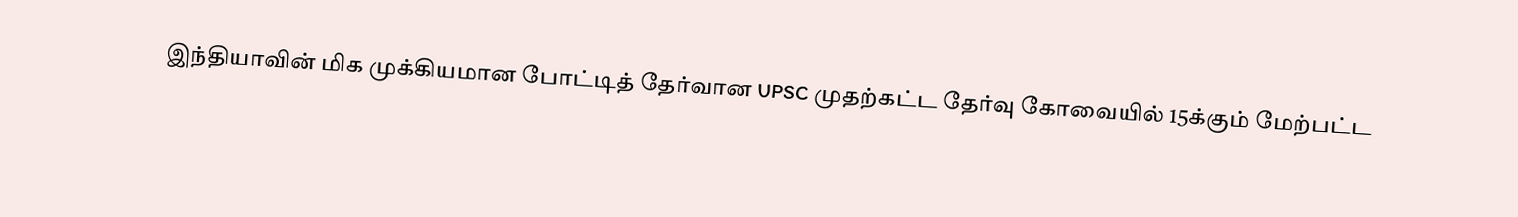இந்தியாவின் மிக முக்கியமான போட்டித் தேர்வான UPSC முதற்கட்ட தேர்வு கோவையில் 15க்கும் மேற்பட்ட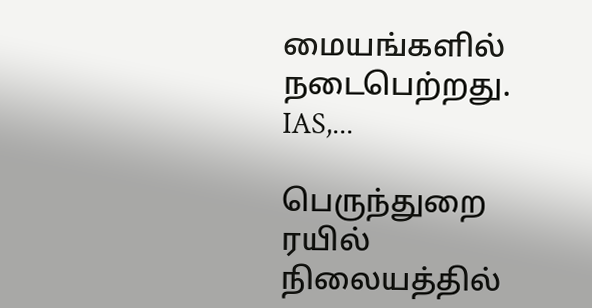மையங்களில் நடைபெற்றது. IAS,...

பெருந்துறை ரயில் நிலையத்தில்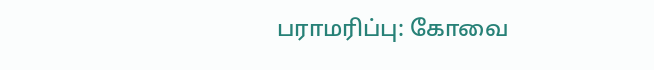பராமரிப்பு: கோவை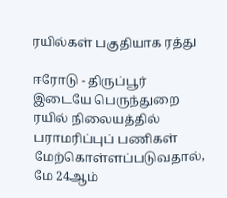ரயில்கள் பகுதியாக ரத்து

ஈரோடு - திருப்பூர் இடையே பெருந்துறை ரயில் நிலையத்தில் பராமரிப்புப் பணிகள் மேற்கொள்ளப்படுவதால், மே 24ஆம்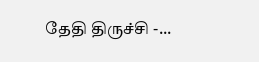தேதி திருச்சி -...